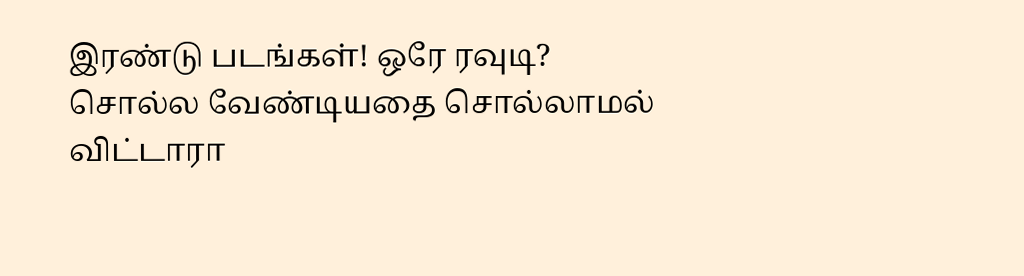இரண்டு படங்கள்! ஒரே ரவுடி? சொல்ல வேண்டியதை சொல்லாமல் விட்டாரா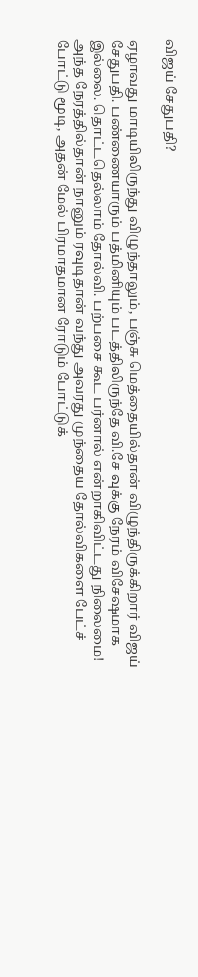விஜய் சேதுபதி?

ஏழாவது மாடியிலிருந்து விழுந்தாலும், பஞ்சு மெத்தையில்தான் விழுந்திருக்கிறார் விஜய் சேதுபதி. பண்ணையாரும் பத்மினியும் படத்திலிருந்தே வி.சே வுக்கு நேரம் விசேஷமாக இல்லை. தொட்டதெல்லாம் தோல்வி. பற்பசை கூட பர்னால் என்றாகிவிட்டது நிலைமை! அந்த நேரத்தில்தான் நானும் ரவுடிதான் வந்து அவரது முந்தைய தோல்விகளை பேட்ச் போட்டு மூடி, அதன் மேல் பிரமாதமான ரோடும் போட்டுக்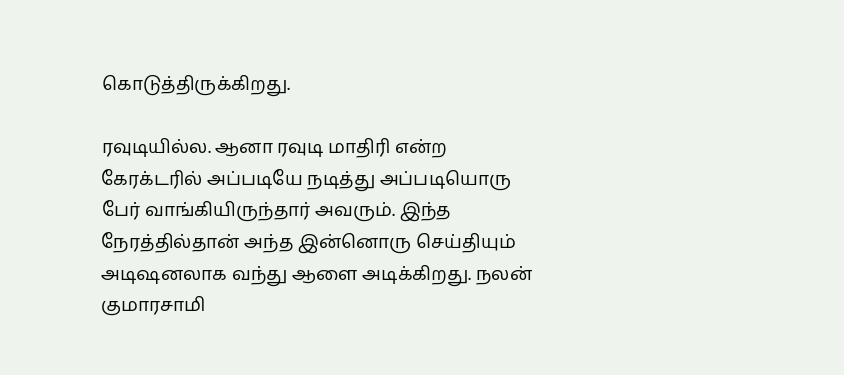கொடுத்திருக்கிறது.

ரவுடியில்ல. ஆனா ரவுடி மாதிரி என்ற கேரக்டரில் அப்படியே நடித்து அப்படியொரு பேர் வாங்கியிருந்தார் அவரும். இந்த நேரத்தில்தான் அந்த இன்னொரு செய்தியும் அடிஷனலாக வந்து ஆளை அடிக்கிறது. நலன் குமாரசாமி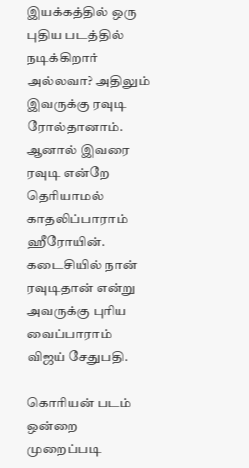இயக்கத்தில் ஒரு புதிய படத்தில் நடிக்கிறார் அல்லவா? அதிலும் இவருக்கு ரவுடி ரோல்தானாம். ஆனால் இவரை ரவுடி என்றே தெரியாமல் காதலிப்பாராம் ஹீரோயின். கடைசியில் நான் ரவுடிதான் என்று அவருக்கு புரிய வைப்பாராம் விஜய் சேதுபதி.

கொரியன் படம் ஒன்றை முறைப்படி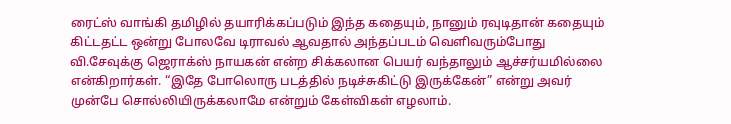ரைட்ஸ் வாங்கி தமிழில் தயாரிக்கப்படும் இந்த கதையும், நானும் ரவுடிதான் கதையும் கிட்டதட்ட ஒன்று போலவே டிராவல் ஆவதால் அந்தப்படம் வெளிவரும்போது வி.சேவுக்கு ஜெராக்ஸ் நாயகன் என்ற சிக்கலான பெயர் வந்தாலும் ஆச்சர்யமில்லை என்கிறார்கள். “இதே போலொரு படத்தில் நடிச்சுகிட்டு இருக்கேன்” என்று அவர் முன்பே சொல்லியிருக்கலாமே என்றும் கேள்விகள் எழலாம்.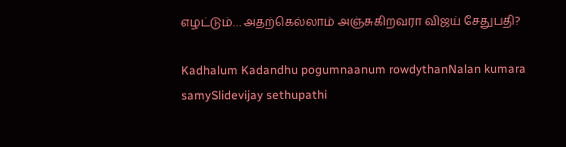எழட்டும்… அதற்கெல்லாம் அஞ்சுகிறவரா விஜய் சேதுபதி?

Kadhalum Kadandhu pogumnaanum rowdythanNalan kumara samySlidevijay sethupathi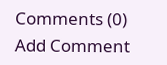Comments (0)
Add Comment